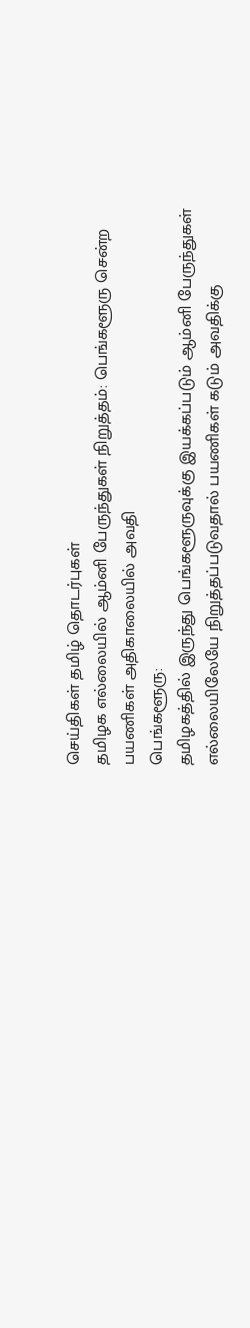செய்திகள் தமிழ் தொடர்புகள்
தமிழக எல்லையில் ஆம்னி பேருந்துகள் நிறுத்தம்: பெங்களூரு சென்ற பயணிகள் அதிகாலையில் அவதி
பெங்களூரு:
தமிழகத்தில் இருந்து பெங்களூருவுக்கு இயக்கப்படும் ஆம்னி பேருந்துகள் எல்லையிலேயே நிறுத்தப்படுவதால் பயணிகள் கடும் அவதிக்கு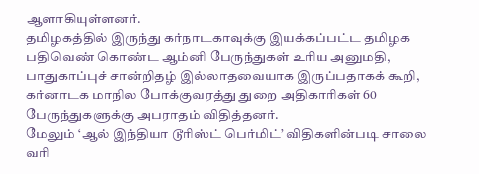ஆளாகியுள்ளனர்.
தமிழகத்தில் இருந்து கர்நாடகாவுக்கு இயக்கப்பட்ட தமிழக பதிவெண் கொண்ட ஆம்னி பேருந்துகள் உரிய அனுமதி, பாதுகாப்புச் சான்றிதழ் இல்லாதவையாக இருப்பதாகக் கூறி, கர்னாடக மாநில போக்குவரத்து துறை அதிகாரிகள் 60 பேருந்துகளுக்கு அபராதம் விதித்தனர்.
மேலும் ‘ஆல் இந்தியா டூரிஸ்ட் பெர்மிட்’ விதிகளின்படி சாலை வரி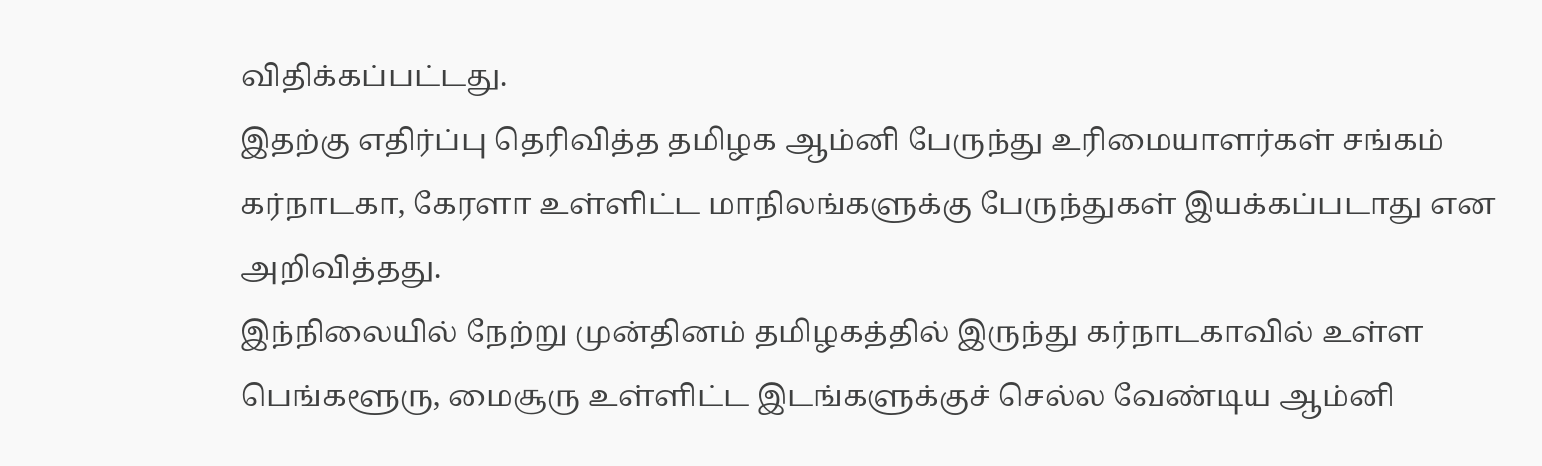விதிக்கப்பட்டது.
இதற்கு எதிர்ப்பு தெரிவித்த தமிழக ஆம்னி பேருந்து உரிமையாளர்கள் சங்கம் கர்நாடகா, கேரளா உள்ளிட்ட மாநிலங்களுக்கு பேருந்துகள் இயக்கப்படாது என அறிவித்தது.
இந்நிலையில் நேற்று முன்தினம் தமிழகத்தில் இருந்து கர்நாடகாவில் உள்ள பெங்களூரு, மைசூரு உள்ளிட்ட இடங்களுக்குச் செல்ல வேண்டிய ஆம்னி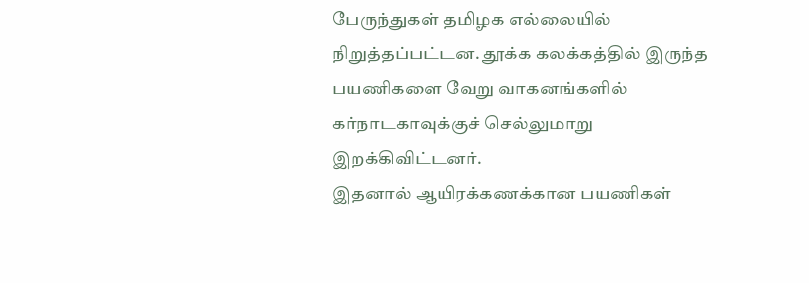பேருந்துகள் தமிழக எல்லையில் நிறுத்தப்பட்டன. தூக்க கலக்கத்தில் இருந்த பயணிகளை வேறு வாகனங்களில் கர்நாடகாவுக்குச் செல்லுமாறு இறக்கிவிட்டனர்.
இதனால் ஆயிரக்கணக்கான பயணிகள்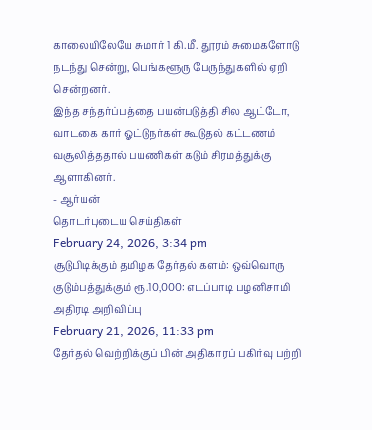காலையிலேயே சுமார் 1 கி.மீ. தூரம் சுமைகளோடு நடந்து சென்று, பெங்களூரு பேருந்துகளில் ஏறி சென்றனர்.
இந்த சந்தர்ப்பத்தை பயன்படுத்தி சில ஆட்டோ, வாடகை கார் ஓட்டுநர்கள் கூடுதல் கட்டணம் வசூலித்ததால் பயணிகள் கடும் சிரமத்துக்கு ஆளாகினர்.
- ஆர்யன்
தொடர்புடைய செய்திகள்
February 24, 2026, 3:34 pm
சூடுபிடிக்கும் தமிழக தேர்தல் களம்: ஒவ்வொரு குடும்பத்துக்கும் ரூ.10,000: எடப்பாடி பழனிசாமி அதிரடி அறிவிப்பு
February 21, 2026, 11:33 pm
தேர்தல் வெற்றிக்குப் பின் அதிகாரப் பகிர்வு பற்றி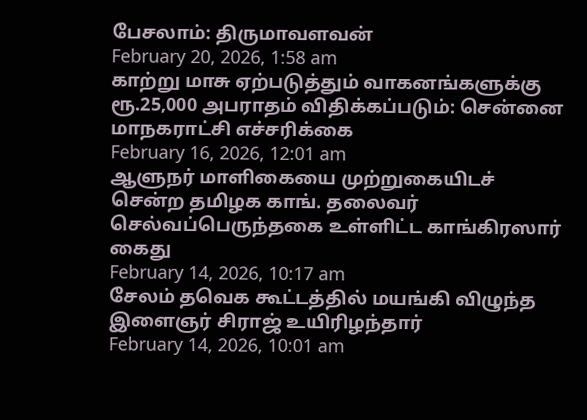பேசலாம்: திருமாவளவன்
February 20, 2026, 1:58 am
காற்று மாசு ஏற்படுத்தும் வாகனங்களுக்கு ரூ.25,000 அபராதம் விதிக்கப்படும்: சென்னை மாநகராட்சி எச்சரிக்கை
February 16, 2026, 12:01 am
ஆளுநர் மாளிகையை முற்றுகையிடச் சென்ற தமிழக காங். தலைவர் செல்வப்பெருந்தகை உள்ளிட்ட காங்கிரஸார் கைது
February 14, 2026, 10:17 am
சேலம் தவெக கூட்டத்தில் மயங்கி விழுந்த இளைஞர் சிராஜ் உயிரிழந்தார்
February 14, 2026, 10:01 am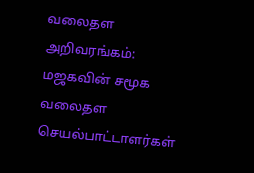வலைதள அறிவரங்கம்: மஜகவின் சமூக வலைதள செயல்பாட்டாளர்கள்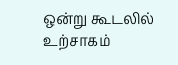ஒன்று கூடலில் உற்சாகம்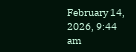February 14, 2026, 9:44 am